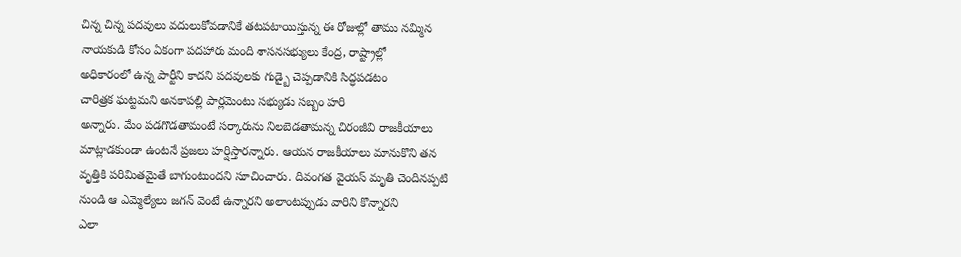చిన్న చిన్న పదవులు వదులుకోవడానికే తటపటాయిస్తున్న ఈ రోజుల్లో తాము నమ్మిన
నాయకుడి కోసం ఏకంగా పదహారు మంది శాసనసభ్యులు కేంద్ర, రాష్ట్రాల్లో
అధికారంలో ఉన్న పార్టీని కాదని పదవులకు గుడ్బై చెప్పడానికి సిద్ధపడటం
చారిత్రక ఘట్టమని అనకాపల్లి పార్లమెంటు సభ్యుడు సబ్బం హరి
అన్నారు. మేం పడగొడతామంటే సర్కారును నిలబెడతామన్న చిరంజీవి రాజకీయాలు
మాట్లాడకుండా ఉంటనే ప్రజలు హర్షిస్తారన్నారు. ఆయన రాజకీయాలు మానుకొని తన
వృత్తికి పరిమితమైతే బాగుంటుందని సూచించారు. దివంగత వైయస్ మృతి చెందినప్పటి
నుండి ఆ ఎమ్మెల్యేలు జగన్ వెంటే ఉన్నారని అలాంటప్పుడు వారిని కొన్నారని
ఎలా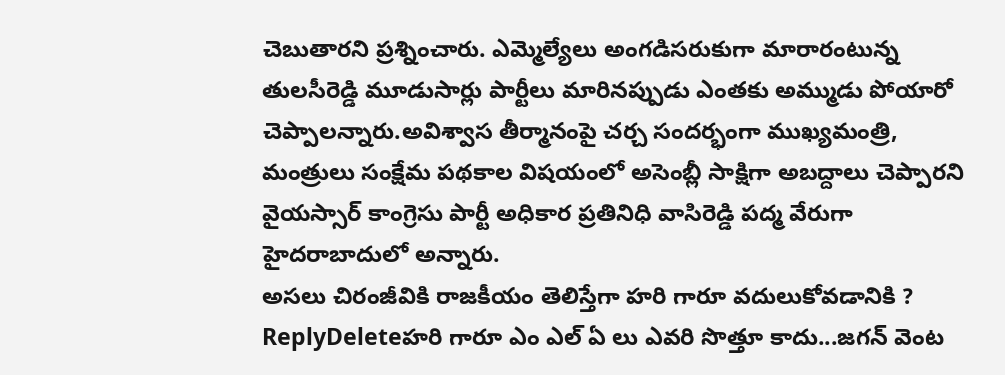చెబుతారని ప్రశ్నించారు. ఎమ్మెల్యేలు అంగడిసరుకుగా మారారంటున్న
తులసీరెడ్డి మూడుసార్లు పార్టీలు మారినప్పుడు ఎంతకు అమ్ముడు పోయారో
చెప్పాలన్నారు.అవిశ్వాస తీర్మానంపై చర్చ సందర్భంగా ముఖ్యమంత్రి,
మంత్రులు సంక్షేమ పథకాల విషయంలో అసెంబ్లీ సాక్షిగా అబద్దాలు చెప్పారని
వైయస్సార్ కాంగ్రెసు పార్టీ అధికార ప్రతినిధి వాసిరెడ్డి పద్మ వేరుగా
హైదరాబాదులో అన్నారు.
అసలు చిరంజీవికి రాజకీయం తెలిస్తేగా హరి గారూ వదులుకోవడానికి ?
ReplyDeleteహరి గారూ ఎం ఎల్ ఏ లు ఎవరి సొత్తూ కాదు...జగన్ వెంట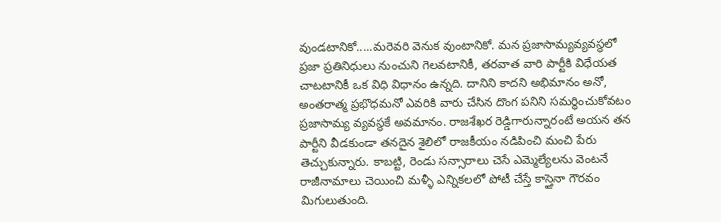వుండటానికో.....మరెవరి వెనుక వుంటానికో. మన ప్రజాసామ్యవ్యవస్థలో ప్రజా ప్రతినిధులు నుంచుని గెలవటానికీ, తరవాత వారి పార్టీకి విధేయత చాటటానికీ ఒక విధి విధానం ఉన్నది. దానిని కాదని అభిమానం అనో, అంతరాత్మ ప్రభొధమనో ఎవరికి వారు చేసిన దొంగ పనిని సమర్ధించుకోవటం ప్రజాసామ్య వ్యవస్థకే అవమానం. రాజశేఖర రెడ్డిగారున్నారంటే అయన తన పార్టీని వీడకుండా తనదైన శైలిలో రాజకీయం నడిపించి మంచి పేరు తెచ్చుకున్నారు. కాబట్టి, రెండు సన్సారాలు చెసే ఎమ్మెల్యేలను వెంటనే రాజీనామాలు చెయించి మళ్ళీ ఎన్నికలలో పోటీ చేస్తే కాస్తైనా గౌరవం మిగులుతుంది.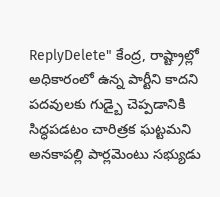ReplyDelete" కేంద్ర, రాష్ట్రాల్లో అధికారంలో ఉన్న పార్టీని కాదని పదవులకు గుడ్బై చెప్పడానికి సిద్ధపడటం చారిత్రక ఘట్టమని అనకాపల్లి పార్లమెంటు సభ్యుడు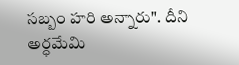సబ్బం హరి అన్నారు". దీని అర్ధమేమి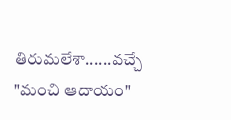తిరుమలేశా......వచ్చే "మంచి ఆదాయం"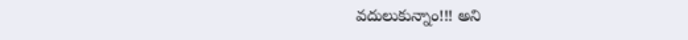వదులుకున్నాం!!! అని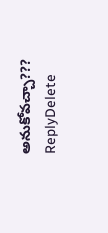అనుకోవచ్చా???
ReplyDelete